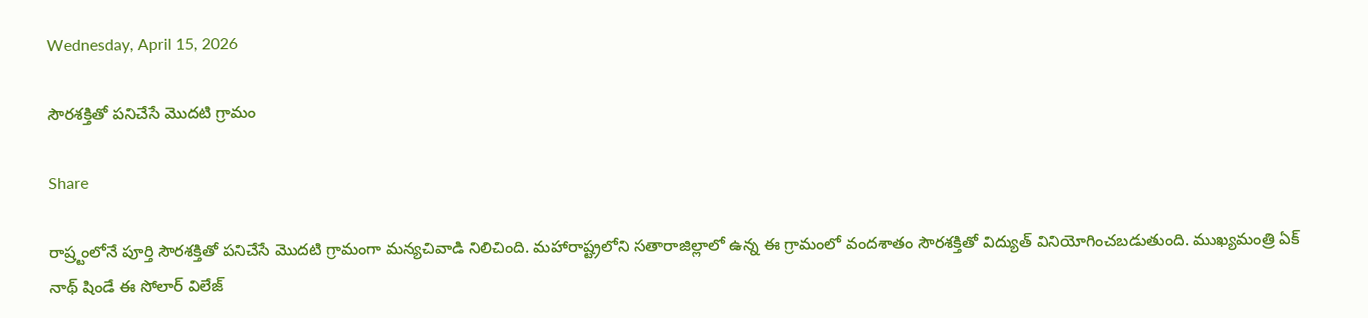Wednesday, April 15, 2026

సౌరశక్తితో పనిచేసే మొదటి గ్రామం

Share

రాష్ర్టంలోనే పూర్తి సౌరశక్తితో పనిచేసే మొదటి గ్రామంగా మన్యచివాడి నిలిచింది. మహారాష్ట్రలోని సతారాజిల్లాలో ఉన్న ఈ గ్రామంలో వందశాతం సౌరశక్తితో విద్యుత్ వినియోగించబడుతుంది. ముఖ్యమంత్రి ఏక్ నాథ్ షిండే ఈ సోలార్ విలేజ్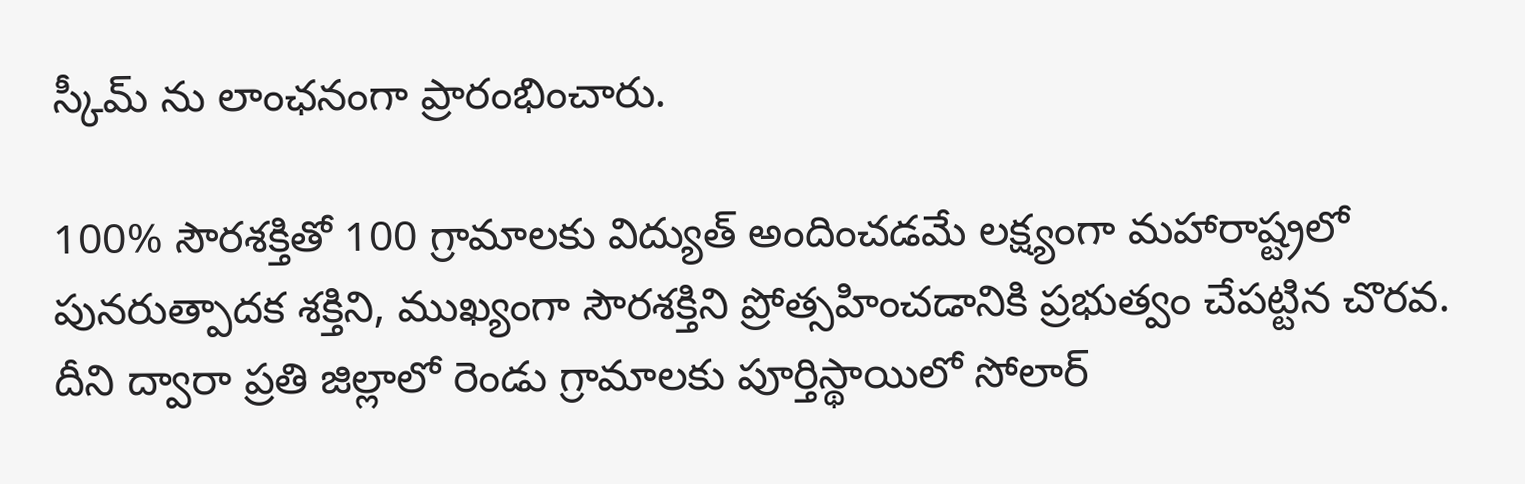స్కీమ్ ను లాంఛనంగా ప్రారంభించారు.

100% సౌరశక్తితో 100 గ్రామాలకు విద్యుత్ అందించడమే లక్ష్యంగా మహారాష్ట్రలో పునరుత్పాదక శక్తిని, ముఖ్యంగా సౌరశక్తిని ప్రోత్సహించడానికి ప్రభుత్వం చేపట్టిన చొరవ. దీని ద్వారా ప్రతి జిల్లాలో రెండు గ్రామాలకు పూర్తిస్థాయిలో సోలార్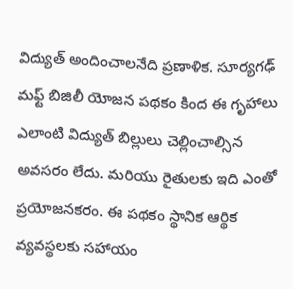విద్యుత్ అందించాలనేది ప్రణాళిక. సూర్యగఢ్ మఫ్ట్ బిజిలీ యోజన పథకం కింద ఈ గృహాలు ఎలాంటి విద్యుత్ బిల్లులు చెల్లించాల్సిన అవసరం లేదు. మరియు రైతులకు ఇది ఎంతో ప్రయోజనకరం. ఈ పథకం స్థానిక ఆర్థిక వ్యవస్థలకు సహాయం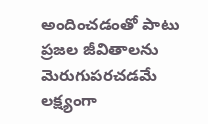అందించడంతో పాటు ప్రజల జీవితాలను మెరుగుపరచడమే లక్ష్యంగా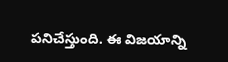పనిచేస్తుంది. ఈ విజయాన్ని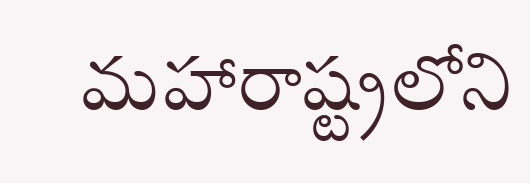మహారాష్ట్రలోని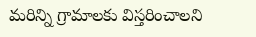మరిన్ని గ్రామాలకు విస్తరించాలని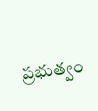ప్రభుత్వం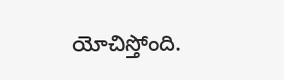యోచిస్తోంది.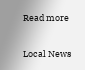Read more

Local News